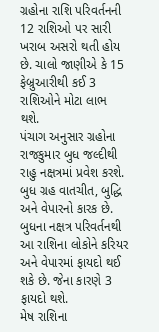ગ્રહોના રાશિ પરિવર્તનની 12 રાશિઓ પર સારી ખરાબ અસરો થતી હોય છે. ચાલો જાણીએ કે 15 ફેબ્રુઆરીથી કઈ 3 રાશિઓને મોટા લાભ થશે.
પંચાગ અનુસાર ગ્રહોના રાજકુમાર બુધ જલ્દીથી રાહુ નક્ષત્રમાં પ્રવેશ કરશે. બુધ ગ્રહ વાતચીત, બુદ્ધિ અને વેપારનો કારક છે.
બુધના નક્ષત્ર પરિવર્તનથી આ રાશિના લોકોને કરિયર અને વેપારમાં ફાયદો થઈ શકે છે. જેના કારણે 3 ફાયદો થશે.
મેષ રાશિના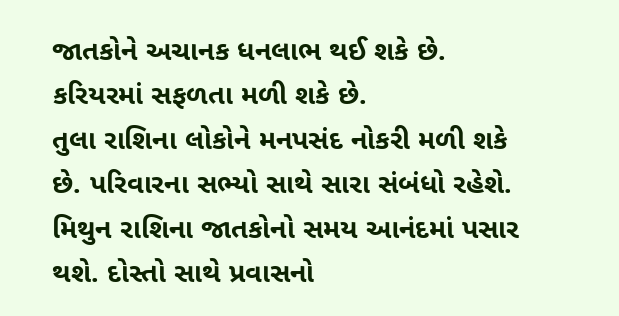જાતકોને અચાનક ધનલાભ થઈ શકે છે. કરિયરમાં સફળતા મળી શકે છે.
તુલા રાશિના લોકોને મનપસંદ નોકરી મળી શકે છે. પરિવારના સભ્યો સાથે સારા સંબંધો રહેશે.
મિથુન રાશિના જાતકોનો સમય આનંદમાં પસાર થશે. દોસ્તો સાથે પ્રવાસનો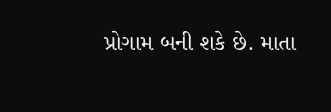પ્રોગામ બની શકે છે. માતા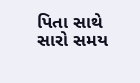પિતા સાથે સારો સમય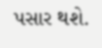પસાર થશે.